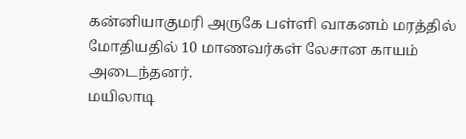கன்னியாகுமரி அருகே பள்ளி வாகனம் மரத்தில் மோதியதில் 10 மாணவர்கள் லேசான காயம் அடைந்தனர்.
மயிலாடி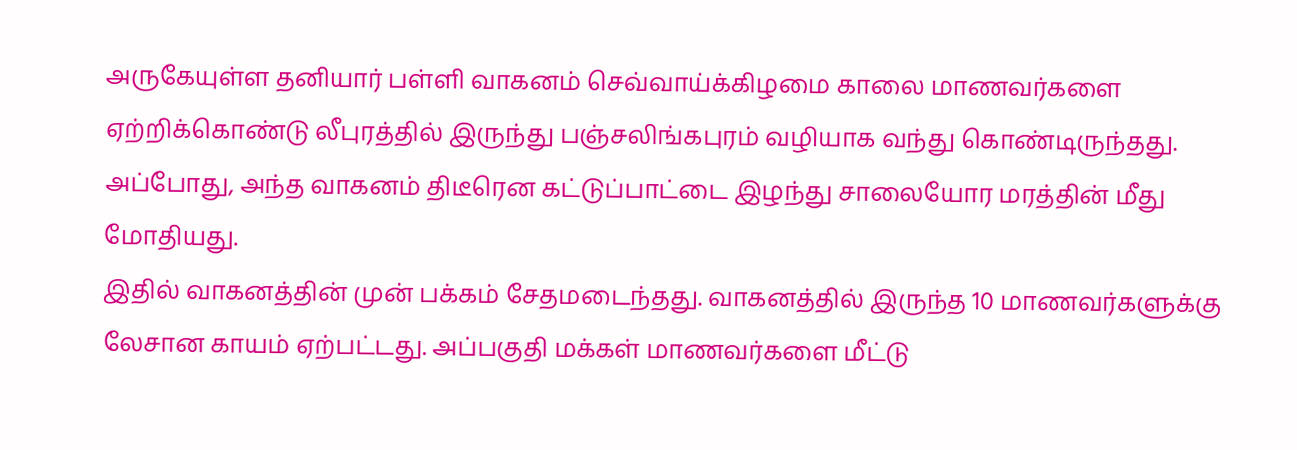அருகேயுள்ள தனியார் பள்ளி வாகனம் செவ்வாய்க்கிழமை காலை மாணவர்களை ஏற்றிக்கொண்டு லீபுரத்தில் இருந்து பஞ்சலிங்கபுரம் வழியாக வந்து கொண்டிருந்தது. அப்போது, அந்த வாகனம் திடீரென கட்டுப்பாட்டை இழந்து சாலையோர மரத்தின் மீது மோதியது.
இதில் வாகனத்தின் முன் பக்கம் சேதமடைந்தது. வாகனத்தில் இருந்த 10 மாணவர்களுக்கு லேசான காயம் ஏற்பட்டது. அப்பகுதி மக்கள் மாணவர்களை மீட்டு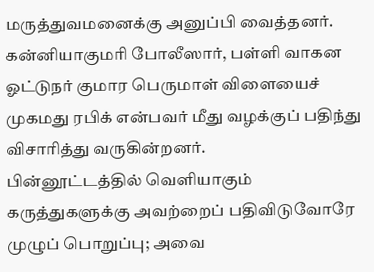மருத்துவமனைக்கு அனுப்பி வைத்தனர். கன்னியாகுமரி போலீஸார், பள்ளி வாகன ஓட்டுநர் குமார பெருமாள் விளையைச் முகமது ரபிக் என்பவர் மீது வழக்குப் பதிந்து விசாரித்து வருகின்றனர்.
பின்னூட்டத்தில் வெளியாகும் கருத்துகளுக்கு அவற்றைப் பதிவிடுவோரே முழுப் பொறுப்பு; அவை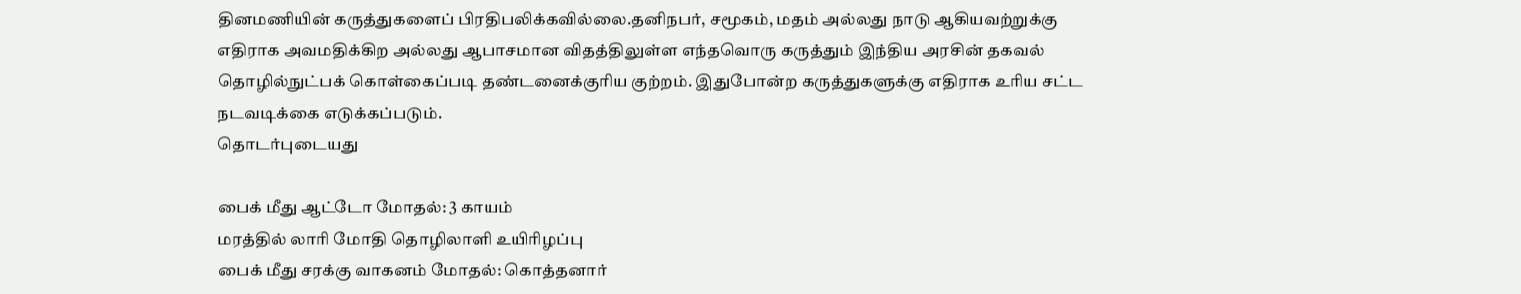தினமணியின் கருத்துகளைப் பிரதிபலிக்கவில்லை.தனிநபர், சமூகம், மதம் அல்லது நாடு ஆகியவற்றுக்கு எதிராக அவமதிக்கிற அல்லது ஆபாசமான விதத்திலுள்ள எந்தவொரு கருத்தும் இந்திய அரசின் தகவல் தொழில்நுட்பக் கொள்கைப்படி தண்டனைக்குரிய குற்றம். இதுபோன்ற கருத்துகளுக்கு எதிராக உரிய சட்ட நடவடிக்கை எடுக்கப்படும்.
தொடர்புடையது

பைக் மீது ஆட்டோ மோதல்: 3 காயம்
மரத்தில் லாரி மோதி தொழிலாளி உயிரிழப்பு
பைக் மீது சரக்கு வாகனம் மோதல்: கொத்தனார்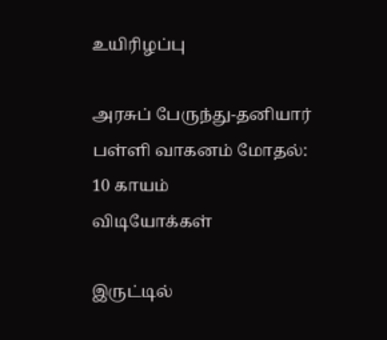உயிரிழப்பு

அரசுப் பேருந்து-தனியார் பள்ளி வாகனம் மோதல்: 10 காயம்
விடியோக்கள்

இருட்டில்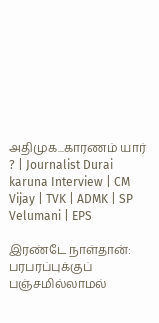அதிமுக...காரணம் யார் ? | Journalist Durai karuna Interview | CM Vijay | TVK | ADMK | SP Velumani | EPS

இரண்டே நாள்தான்: பரபரப்புக்குப் பஞ்சமில்லாமல்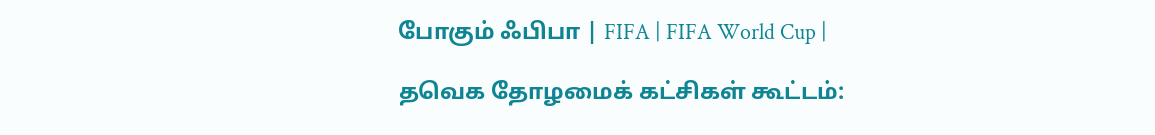போகும் ஃபிபா | FIFA | FIFA World Cup |

தவெக தோழமைக் கட்சிகள் கூட்டம்: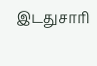இடதுசாரி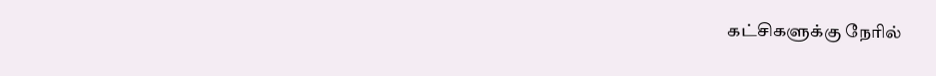கட்சிகளுக்கு நேரில்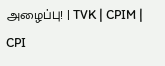அழைப்பு! | TVK | CPIM | CPI